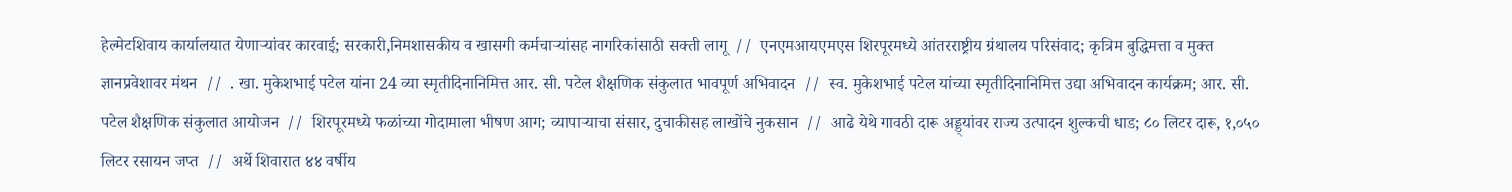हेल्मेटशिवाय कार्यालयात येणाऱ्यांवर कारवाई; सरकारी,निमशासकीय व खासगी कर्मचाऱ्यांसह नागरिकांसाठी सक्ती लागू  //  एनएमआयएमएस शिरपूरमध्ये आंतरराष्ट्रीय ग्रंथालय परिसंवाद; कृत्रिम बुद्धिमत्ता व मुक्त ज्ञानप्रवेशावर मंथन  //  . खा. मुकेशभाई पटेल यांना 24 व्या स्मृतीदिनानिमित्त आर. सी. पटेल शैक्षणिक संकुलात भावपूर्ण अभिवादन  //  स्व. मुकेशभाई पटेल यांच्या स्मृतीदिनानिमित्त उद्या अभिवादन कार्यक्रम; आर. सी. पटेल शैक्षणिक संकुलात आयोजन  //  शिरपूरमध्ये फळांच्या गोदामाला भीषण आग; व्यापाऱ्याचा संसार, दुचाकीसह लाखोंचे नुकसान  //  आढे येथे गावठी दारू अड्ड्यांवर राज्य उत्पादन शुल्कची धाड; ८० लिटर दारू, १,०५० लिटर रसायन जप्त  //  अर्थे शिवारात ४४ वर्षीय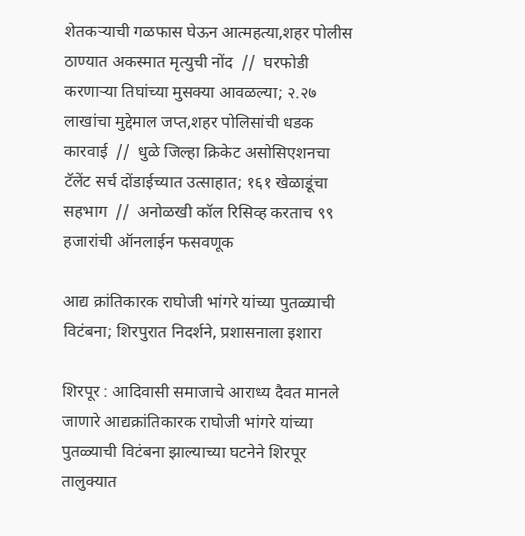शेतकऱ्याची गळफास घेऊन आत्महत्या,शहर पोलीस ठाण्यात अकस्मात मृत्युची नोंद  //  घरफोडी करणाऱ्या तिघांच्या मुसक्या आवळल्या; २.२७ लाखांचा मुद्देमाल जप्त,शहर पोलिसांची धडक कारवाई  //  धुळे जिल्हा क्रिकेट असोसिएशनचा टॅलेंट सर्च दोंडाईच्यात उत्साहात; १६१ खेळाडूंचा सहभाग  //  अनोळखी कॉल रिसिव्ह करताच ९९ हजारांची ऑनलाईन फसवणूक

आद्य क्रांतिकारक राघोजी भांगरे यांच्या पुतळ्याची विटंबना; शिरपुरात निदर्शने, प्रशासनाला इशारा

शिरपूर : आदिवासी समाजाचे आराध्य दैवत मानले जाणारे आद्यक्रांतिकारक राघोजी भांगरे यांच्या पुतळ्याची विटंबना झाल्याच्या घटनेने शिरपूर तालुक्यात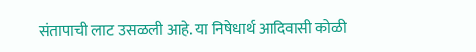संतापाची लाट उसळली आहे. या निषेधार्थ आदिवासी कोळी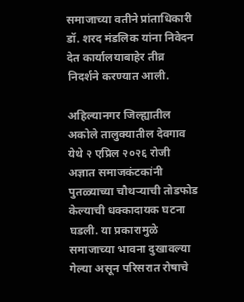समाजाच्या वतीने प्रांताधिकारी डॉ. शरद मंडलिक यांना निवेदन देत कार्यालयाबाहेर तीव्र निदर्शने करण्यात आली.

अहिल्यानगर जिल्ह्यातील अकोले तालुक्यातील देवगाव येथे २ एप्रिल २०२६ रोजी अज्ञात समाजकंटकांनी पुतळ्याच्या चौथऱ्याची तोडफोड केल्याची धक्कादायक घटना घडली. या प्रकारामुळे समाजाच्या भावना दुखावल्या गेल्या असून परिसरात रोषाचे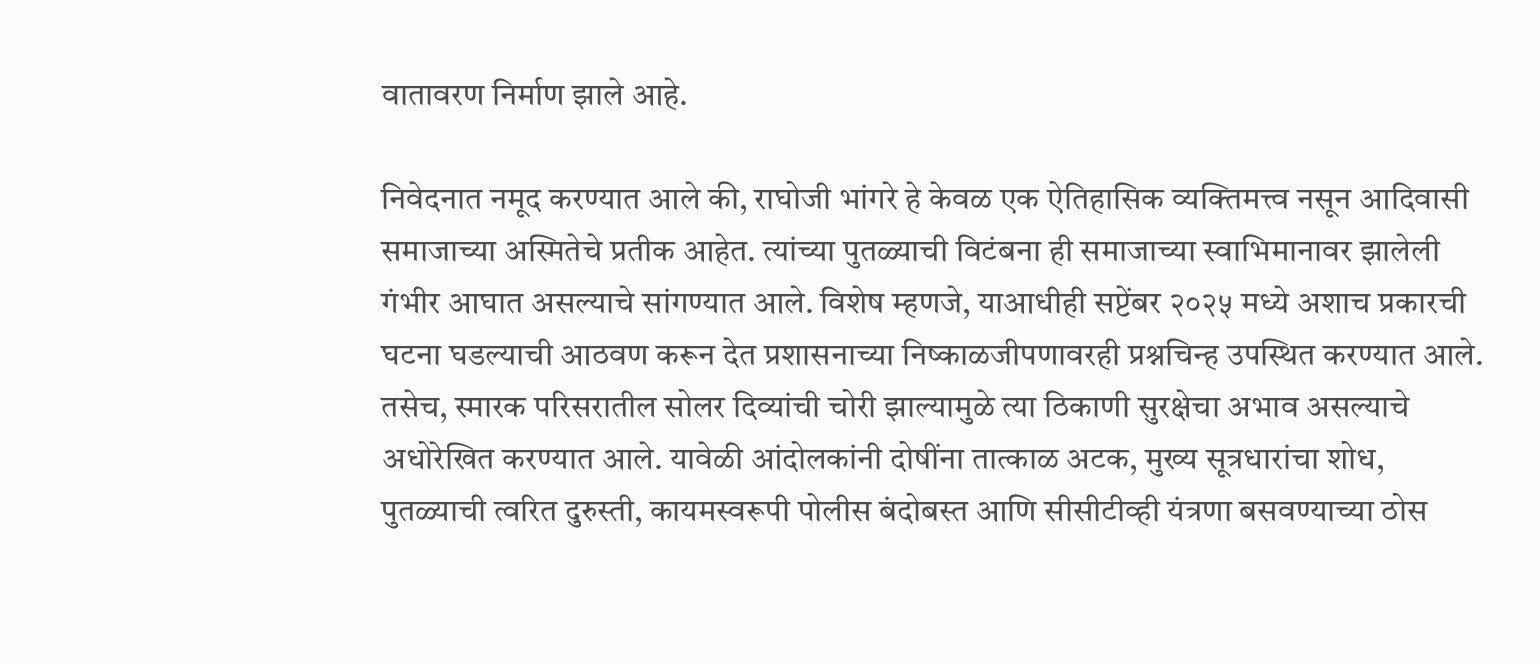वातावरण निर्माण झाले आहे.

निवेदनात नमूद करण्यात आले की, राघोजी भांगरे हे केवळ एक ऐतिहासिक व्यक्तिमत्त्व नसून आदिवासी समाजाच्या अस्मितेचे प्रतीक आहेत. त्यांच्या पुतळ्याची विटंबना ही समाजाच्या स्वाभिमानावर झालेली गंभीर आघात असल्याचे सांगण्यात आले. विशेष म्हणजे, याआधीही सप्टेंबर २०२५ मध्ये अशाच प्रकारची घटना घडल्याची आठवण करून देत प्रशासनाच्या निष्काळजीपणावरही प्रश्नचिन्ह उपस्थित करण्यात आले.
तसेच, स्मारक परिसरातील सोलर दिव्यांची चोरी झाल्यामुळे त्या ठिकाणी सुरक्षेचा अभाव असल्याचे अधोरेखित करण्यात आले. यावेळी आंदोलकांनी दोषींना तात्काळ अटक, मुख्य सूत्रधारांचा शोध, पुतळ्याची त्वरित दुरुस्ती, कायमस्वरूपी पोलीस बंदोबस्त आणि सीसीटीव्ही यंत्रणा बसवण्याच्या ठोस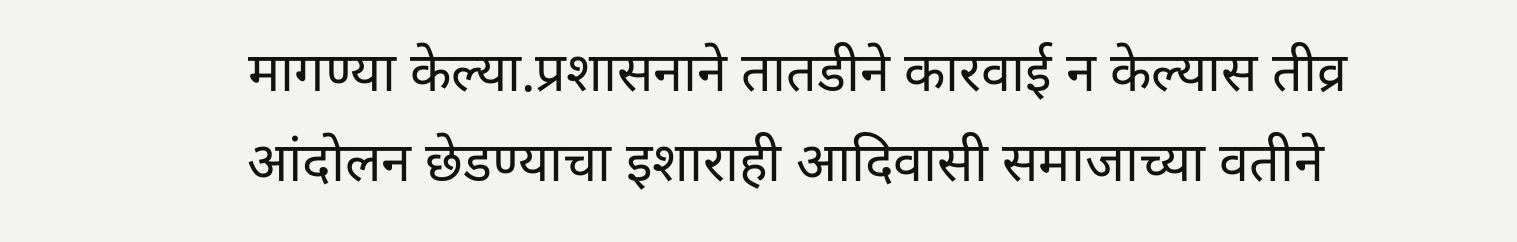मागण्या केल्या.प्रशासनाने तातडीने कारवाई न केल्यास तीव्र आंदोलन छेडण्याचा इशाराही आदिवासी समाजाच्या वतीने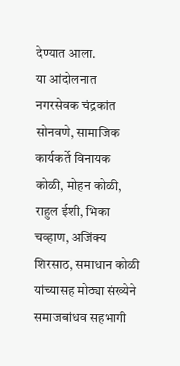देण्यात आला.
या आंदोलनात नगरसेवक चंद्रकांत सोनवणे, सामाजिक कार्यकर्ते विनायक कोळी, मोहन कोळी, राहुल ईशी, भिका चव्हाण, अजिंक्य शिरसाठ, समाधान कोळी यांच्यासह मोठ्या संख्येने समाजबांधव सहभागी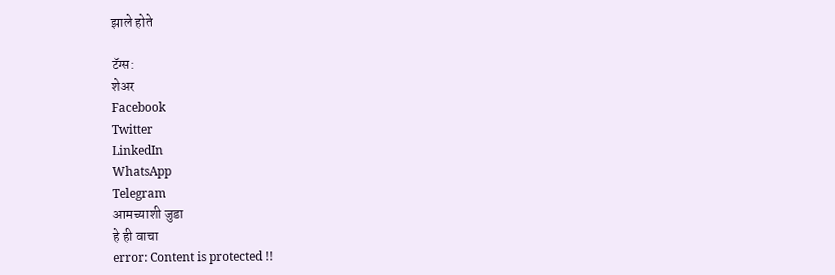झाले होते

टॅग्स:
शेअर
Facebook
Twitter
LinkedIn
WhatsApp
Telegram
आमच्याशी जुडा
हे ही वाचा
error: Content is protected !!